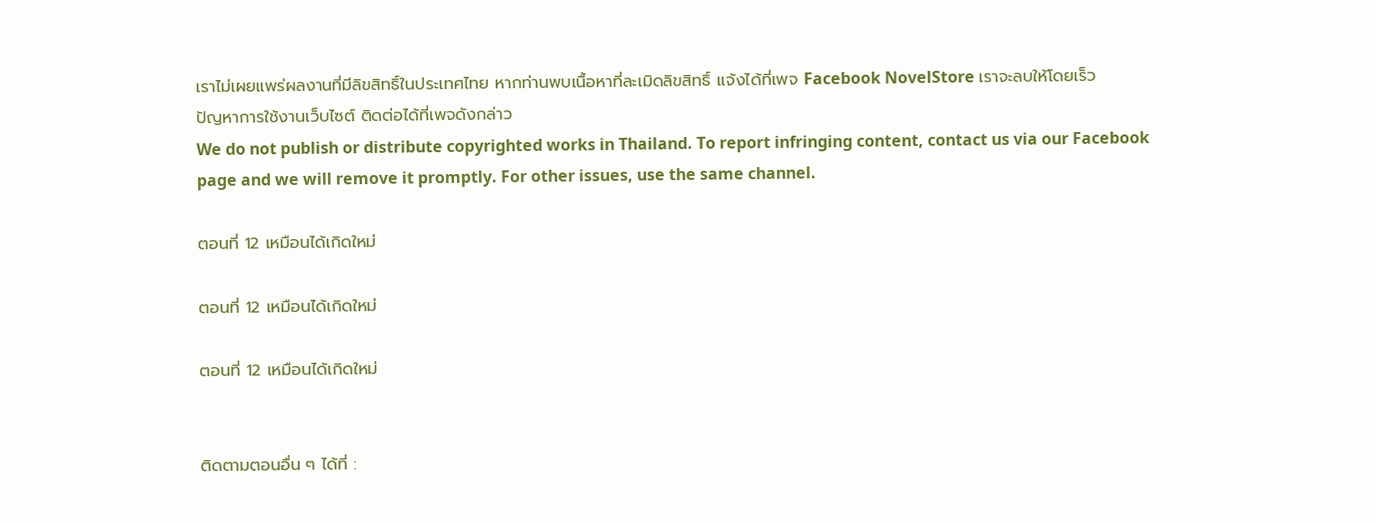เราไม่เผยแพร่ผลงานที่มีลิขสิทธิ์ในประเทศไทย หากท่านพบเนื้อหาที่ละเมิดลิขสิทธิ์ แจ้งได้ที่เพจ Facebook NovelStore เราจะลบให้โดยเร็ว
ปัญหาการใช้งานเว็บไซต์ ติดต่อได้ที่เพจดังกล่าว
We do not publish or distribute copyrighted works in Thailand. To report infringing content, contact us via our Facebook page and we will remove it promptly. For other issues, use the same channel.

ตอนที่ 12 เหมือนได้เกิดใหม่

ตอนที่ 12 เหมือนได้เกิดใหม่

ตอนที่ 12 เหมือนได้เกิดใหม่


ติดตามตอนอื่น ๆ ได้ที่ :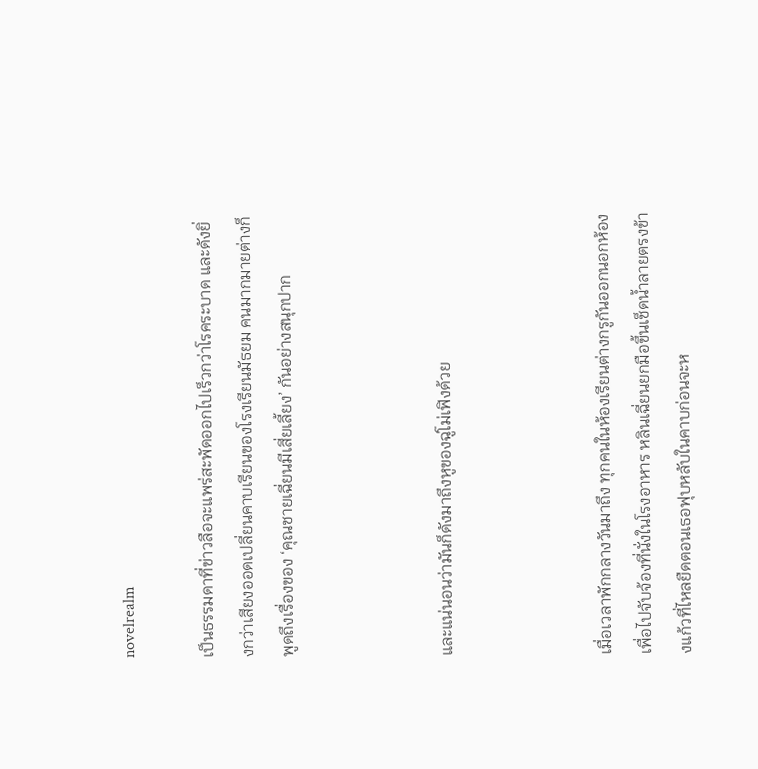novelrealm

เป็นธรรมดาที่ข่าวลือจะแพร่สะพัดออกไปเร็วกว่าโรคระบาด และดังยิ่งกว่าเสียงออดเปลี่ยนคาบเรียนของโรงเรียนมัธยม คนมากมายต่างก็พูดถึงเรื่องของ ‘คุณชายเฉี่ยนมีเสี่ยเลี้ยง’ กันอย่างสนุกปาก



และแน่นอนว่ามันก็ดังมาถึงหูของฉู่โม่เฟิงด้วย



เมื่อเวลาพักกลางวันมาถึง ทุกคนในห้องเรียนต่างกรูกันออกนอกห้องเพื่อไปจับจ้องที่นั่งในโรงอาหาร หลินเฉี่ยนยกมือขึ้นเช็ดน้ำลายตรงข้างแก้วที่ไหลยืดตอนเธอฟุบหลับในคาบก่อนจะห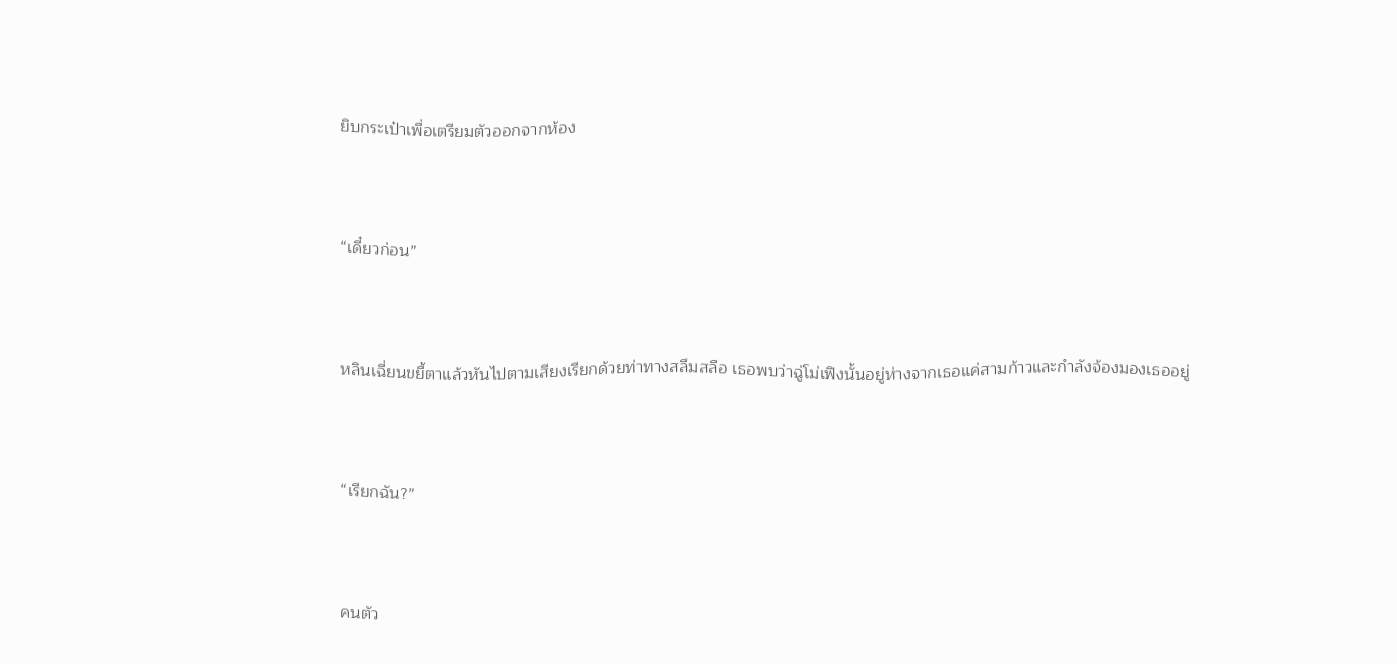ยิบกระเป๋าเพื่อเตรียมตัวออกจากห้อง



“เดี๋ยวก่อน”



หลินเฉี่ยนขยี้ตาแล้วหันไปตามเสียงเรียกด้วยท่าทางสลึมสลือ เธอพบว่าฉู่โม่เฟิงนั้นอยู่ห่างจากเธอแค่สามก้าวและกำลังจ้องมองเธออยู่



“เรียกฉัน?”



คนตัว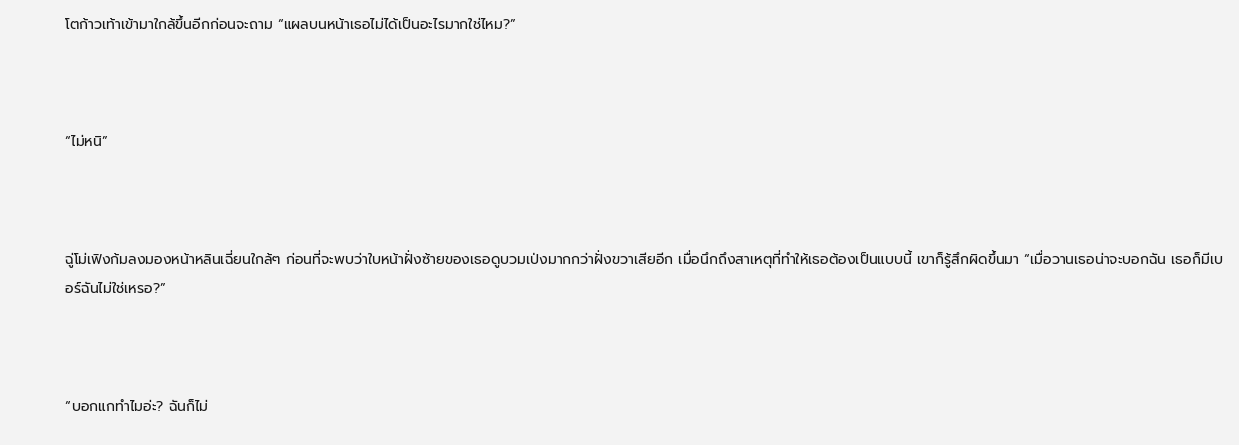โตก้าวเท้าเข้ามาใกล้ขึ้นอีกก่อนจะถาม “แผลบนหน้าเธอไม่ได้เป็นอะไรมากใช่ไหม?”



“ไม่หนิ”



ฉู่โม่เฟิงก้มลงมองหน้าหลินเฉี่ยนใกล้ๆ ก่อนที่จะพบว่าใบหน้าฝั่งซ้ายของเธอดูบวมเป่งมากกว่าฝั่งขวาเสียอีก เมื่อนึกถึงสาเหตุที่ทำให้เธอต้องเป็นแบบนี้ เขาก็รู้สึกผิดขึ้นมา “เมื่อวานเธอน่าจะบอกฉัน เธอก็มีเบอร์ฉันไม่ใช่เหรอ?”



“บอกแกทำไมอ่ะ? ฉันก็ไม่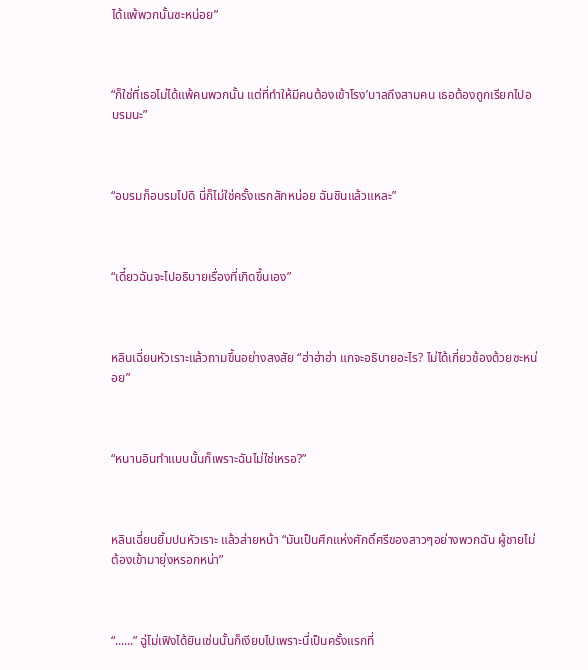ได้แพ้พวกนั้นซะหน่อย”



“ก็ใช่ที่เธอไม่ได้แพ้คนพวกนั้น แต่ที่ทำให้มีคนต้องเข้าโรง’บาลถึงสามคน เธอต้องถูกเรียกไปอบรมนะ”



“อบรมก็อบรมไปดิ นี่ก็ไม่ใช่ครั้งแรกสักหน่อย ฉันชินแล้วแหละ”



“เดี๋ยวฉันจะไปอธิบายเรื่องที่เกิดขึ้นเอง”



หลินเฉี่ยนหัวเราะแล้วถามขึ้นอย่างสงสัย “ฮ่าฮ่าฮ่า แกจะอธิบายอะไร? ไม่ได้เกี่ยวข้องด้วยซะหน่อย”



“หนานอินทำแบบนั้นก็เพราะฉันไม่ใช่เหรอ?”



หลินเฉี่ยนยิ้มปนหัวเราะ แล้วส่ายหน้า “มันเป็นศึกแห่งศักดิ์ศรีของสาวๆอย่างพวกฉัน ผู้ชายไม่ต้องเข้ามายุ่งหรอกหน่า”



“......” ฉู่โม่เฟิงได้ยินเช่นนั้นก็เงียบไปเพราะนี่เป็นครั้งแรกที่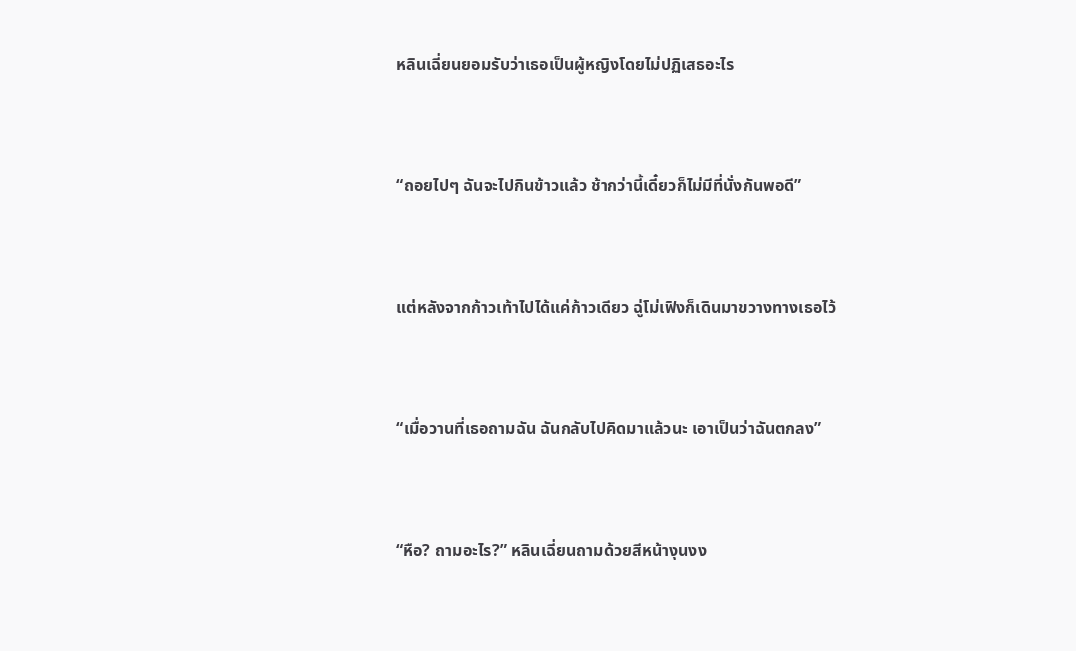หลินเฉี่ยนยอมรับว่าเธอเป็นผู้หญิงโดยไม่ปฏิเสธอะไร



“ถอยไปๆ ฉันจะไปกินข้าวแล้ว ช้ากว่านี้เดี๋ยวก็ไม่มีที่นั่งกันพอดี”



แต่หลังจากก้าวเท้าไปได้แค่ก้าวเดียว ฉู่โม่เฟิงก็เดินมาขวางทางเธอไว้



“เมื่อวานที่เธอถามฉัน ฉันกลับไปคิดมาแล้วนะ เอาเป็นว่าฉันตกลง”



“หือ? ถามอะไร?” หลินเฉี่ยนถามด้วยสีหน้างุนงง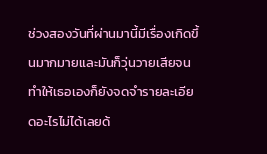ช่วงสองวันที่ผ่านมานี้มีเรื่องเกิดขึ้นมากมายและมันก็วุ่นวายเสียจนทำให้เธอเองก็ยังจดจำรายละเอียดอะไรไม่ได้เลยด้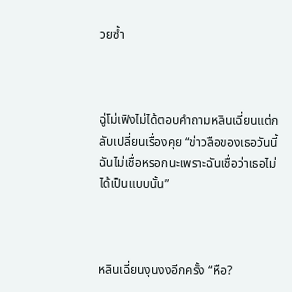วยซ้ำ



ฉู่โม่เฟิงไม่ได้ตอบคำถามหลินเฉี่ยนแต่กลับเปลี่ยนเรื่องคุย “ข่าวลือของเธอวันนี้ ฉันไม่เชื่อหรอกนะเพราะฉันเชื่อว่าเธอไม่ได้เป็นแบบนั้น”



หลินเฉี่ยนงุนงงอีกครั้ง “หือ?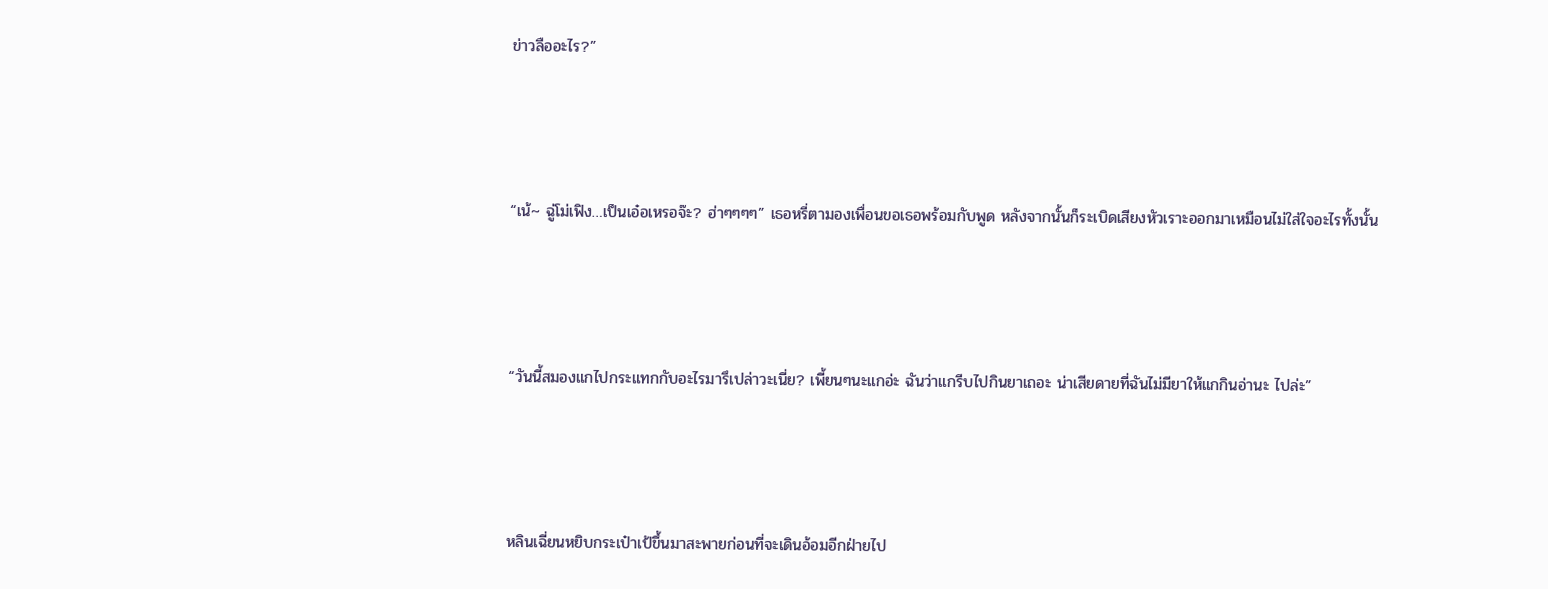ข่าวลืออะไร?”



“เน้~ ฉู่โม่เฟิง…เป็นเอ๋อเหรอจ๊ะ? ฮ่าๆๆๆๆ” เธอหรี่ตามองเพื่อนขอเธอพร้อมกับพูด หลังจากนั้นก็ระเบิดเสียงหัวเราะออกมาเหมือนไม่ใส่ใจอะไรทั้งนั้น



“วันนี้สมองแกไปกระแทกกับอะไรมารึเปล่าวะเนี่ย? เพี้ยนๆนะแกอ่ะ ฉันว่าแกรีบไปกินยาเถอะ น่าเสียดายที่ฉันไม่มียาให้แกกินอ่านะ ไปล่ะ”



หลินเฉี่ยนหยิบกระเป๋าเป้ขึ้นมาสะพายก่อนที่จะเดินอ้อมอีกฝ่ายไป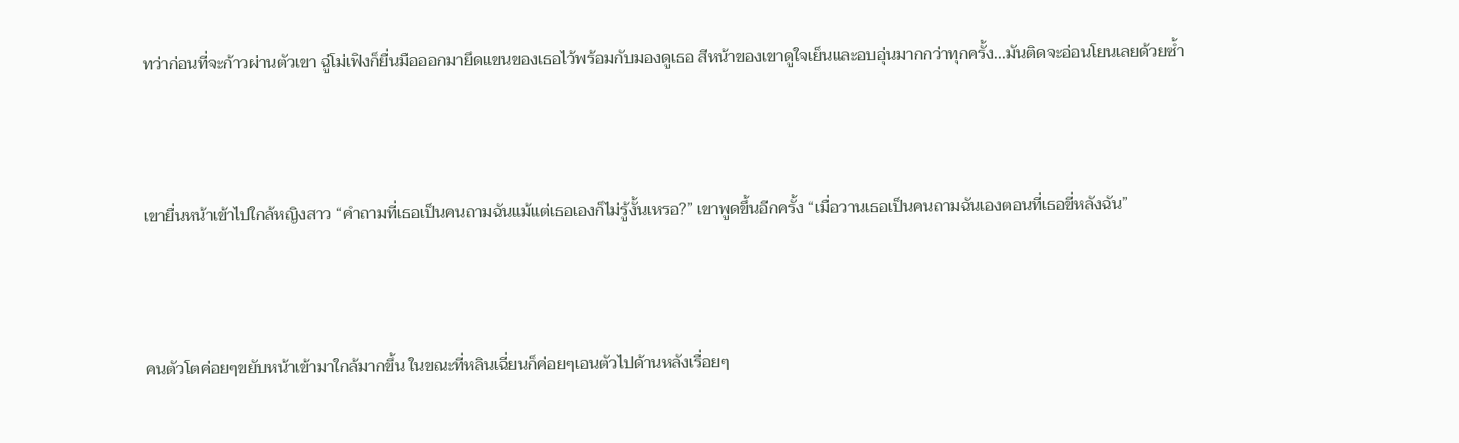ทว่าก่อนที่จะก้าวผ่านตัวเขา ฉู่โม่เฟิงก็ยื่นมือออกมายึดแขนของเธอไว้พร้อมกับมองดูเธอ สีหน้าของเขาดูใจเย็นและอบอุ่นมากกว่าทุกครั้ง...มันติดจะอ่อนโยนเลยด้วยซ้ำ



เขายื่นหน้าเข้าไปใกล้หญิงสาว “คำถามที่เธอเป็นคนถามฉันแม้แต่เธอเองก็ไม่รู้งั้นเหรอ?” เขาพูดขึ้นอีกครั้ง “เมื่อวานเธอเป็นคนถามฉันเองตอนที่เธอขี่หลังฉัน”



คนตัวโตค่อยๆขยับหน้าเข้ามาใกล้มากขึ้น ในขณะที่หลินเฉี่ยนก็ค่อยๆเอนตัวไปด้านหลังเรื่อยๆ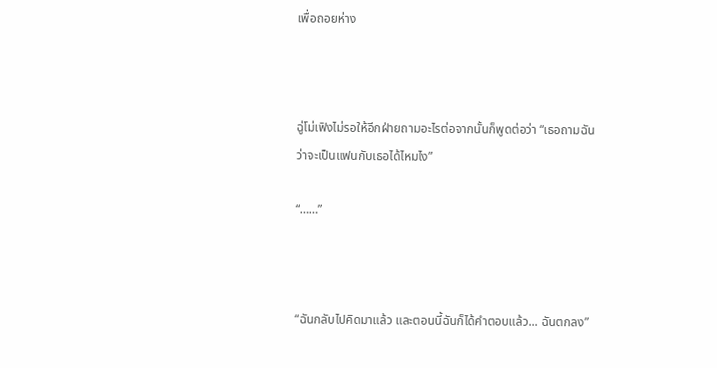เพื่อถอยห่าง



ฉู่โม่เฟิงไม่รอให้อีกฝ่ายถามอะไรต่อจากนั้นก็พูดต่อว่า “เธอถามฉันว่าจะเป็นแฟนกับเธอได้ไหมไง”

“……”



“ฉันกลับไปคิดมาแล้ว และตอนนี้ฉันก็ได้คำตอบแล้ว... ฉันตกลง”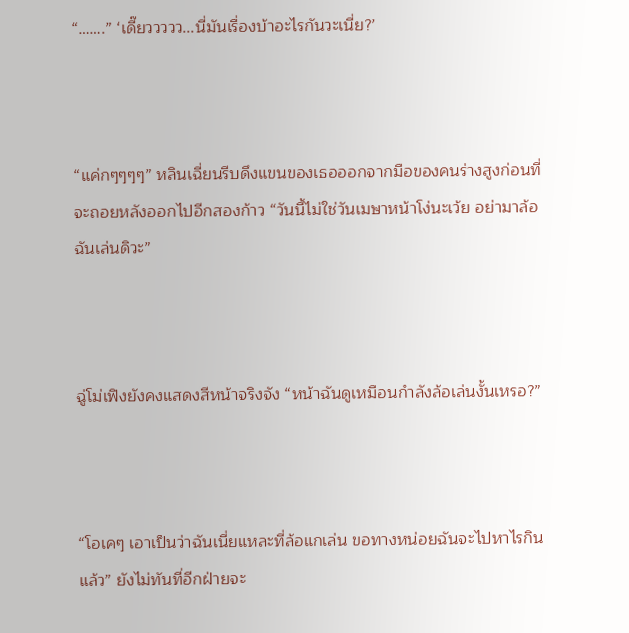“…….” ‘เดี๊ยววววว...นี่มันเรื่องบ้าอะไรกันวะเนี่ย?’



“แค่กๆๆๆๆ” หลินเฉี่ยนรีบดึงแขนของเธอออกจากมือของคนร่างสูงก่อนที่จะถอยหลังออกไปอีกสองก้าว “วันนี้ไม่ใช่วันเมษาหน้าโง่นะเว้ย อย่ามาล้อฉันเล่นดิวะ”



ฉู่โม่เฟิงยังคงแสดงสีหน้าจริงจัง “หน้าฉันดูเหมือนกำลังล้อเล่นงั้นเหรอ?”



“โอเคๆ เอาเป็นว่าฉันเนี่ยแหละที่ล้อแกเล่น ขอทางหน่อยฉันจะไปหาไรกินแล้ว” ยังไม่ทันที่อีกฝ่ายจะ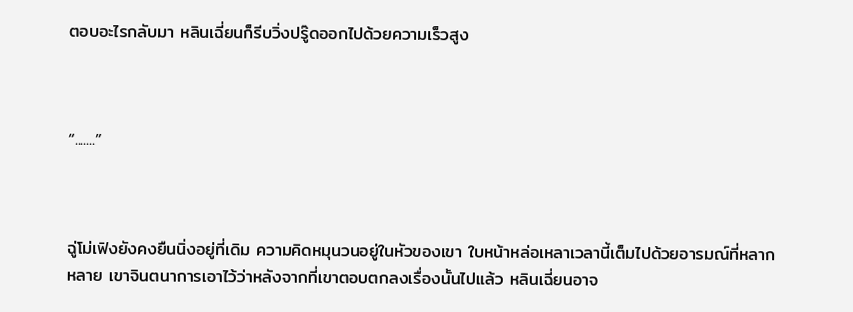ตอบอะไรกลับมา หลินเฉี่ยนก็รีบวิ่งปรู๊ดออกไปด้วยความเร็วสูง



“.......”



ฉู่โม่เฟิงยังคงยืนนิ่งอยู่ที่เดิม ความคิดหมุนวนอยู่ในหัวของเขา ใบหน้าหล่อเหลาเวลานี้เต็มไปด้วยอารมณ์ที่หลากหลาย เขาจินตนาการเอาไว้ว่าหลังจากที่เขาตอบตกลงเรื่องนั้นไปแล้ว หลินเฉี่ยนอาจ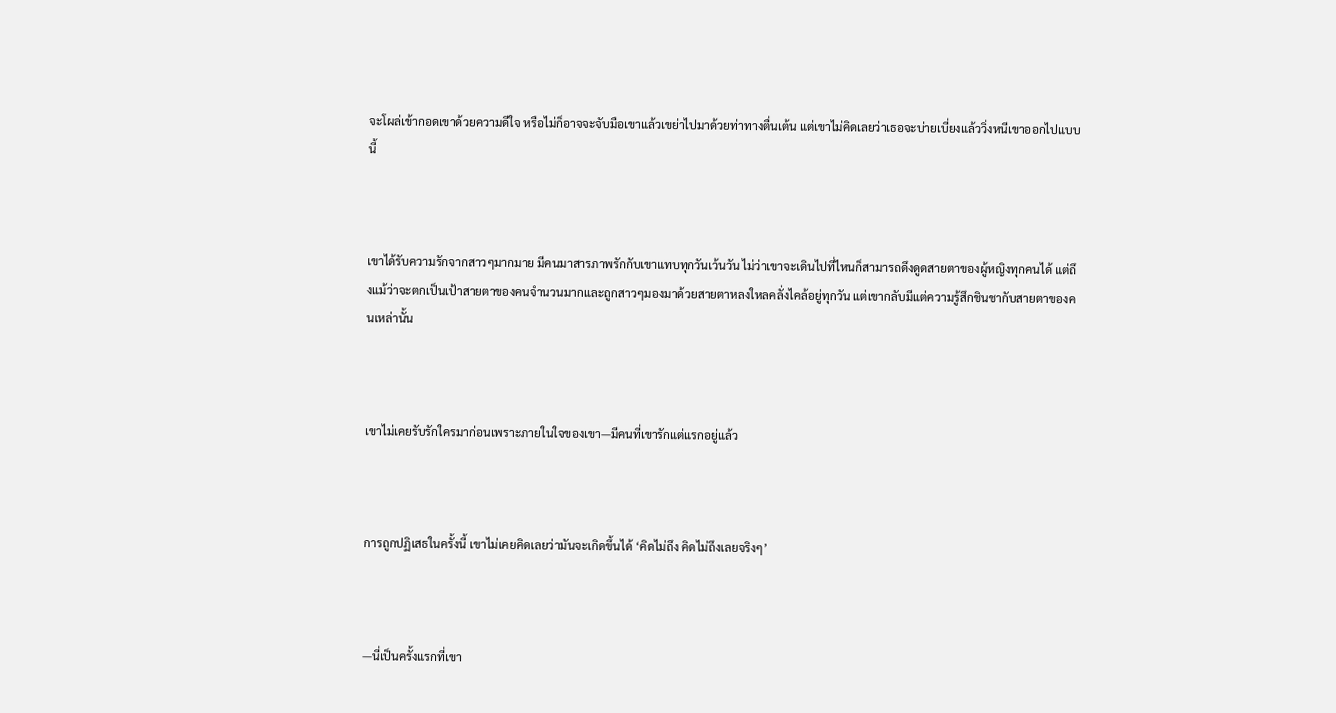จะโผล่เข้ากอดเขาด้วยความดีใจ หรือไม่ก็อาจจะจับมือเขาแล้วเขย่าไปมาด้วยท่าทางตื่นเต้น แต่เขาไม่คิดเลยว่าเธอจะบ่ายเบี่ยงแล้ววิ่งหนีเขาออกไปแบบนี้



เขาได้รับความรักจากสาวๆมากมาย มีคนมาสารภาพรักกับเขาแทบทุกวันเว้นวัน ไม่ว่าเขาจะเดินไปที่ไหนก็สามารถดึงดูดสายตาของผู้หญิงทุกคนได้ แต่ถึงแม้ว่าจะตกเป็นเป้าสายตาของคนจำนวนมากและถูกสาวๆมองมาด้วยสายตาหลงใหลคลั่งไคล้อยู่ทุกวัน แต่เขากลับมีแต่ความรู้สึกชินชากับสายตาของคนเหล่านั้น



เขาไม่เคยรับรักใครมาก่อนเพราะภายในใจของเขา—มีคนที่เขารักแต่แรกอยู่แล้ว



การถูกปฏิเสธในครั้งนี้ เขาไม่เคยคิดเลยว่ามันจะเกิดขึ้นได้ ‘คิดไม่ถึง คิดไม่ถึงเลยจริงๆ’



—นี่เป็นครั้งแรกที่เขา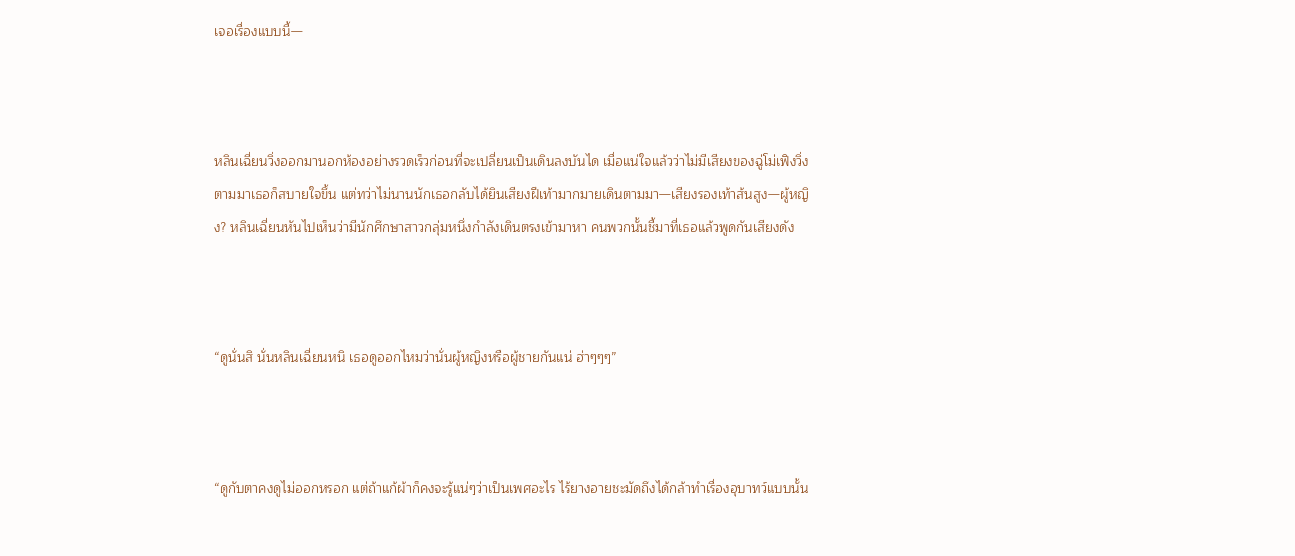เจอเรื่องแบบนี้—



หลินเฉี่ยนวิ่งออกมานอกห้องอย่างรวดเร็วก่อนที่จะเปลี่ยนเป็นเดินลงบันได เมื่อแน่ใจแล้วว่าไม่มีเสียงของฉู่โม่เฟิงวิ่งตามมาเธอก็สบายใจขึ้น แต่ทว่าไม่นานนักเธอกลับได้ยินเสียงฝีเท้ามากมายเดินตามมา—เสียงรองเท้าส้นสูง—ผู้หญิง? หลินเฉี่ยนหันไปเห็นว่ามีนักศึกษาสาวกลุ่มหนึ่งกำลังเดินตรงเข้ามาหา คนพวกนั้นชี้มาที่เธอแล้วพูดกันเสียงดัง



“ดูนั่นสิ นั่นหลินเฉี่ยนหนิ เธอดูออกไหมว่านั่นผู้หญิงหรือผู้ชายกันแน่ ฮ่าๆๆๆ”



“ดูกับตาคงดูไม่ออกหรอก แต่ถ้าแก้ผ้าก็คงจะรู้แน่ๆว่าเป็นเพศอะไร ไร้ยางอายชะมัดถึงได้กล้าทำเรื่องอุบาทว์แบบนั้น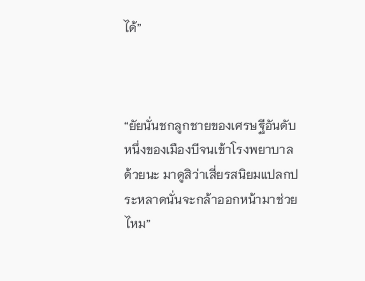ได้”



“ยัยนั่นชกลูกชายของเศรษฐีอันดับหนึ่งของเมืองบีจนเข้าโรงพยาบาลด้วยนะ มาดูสิว่าเสี่ยรสนิยมแปลกประหลาดนั่นจะกล้าออกหน้ามาช่วยไหม”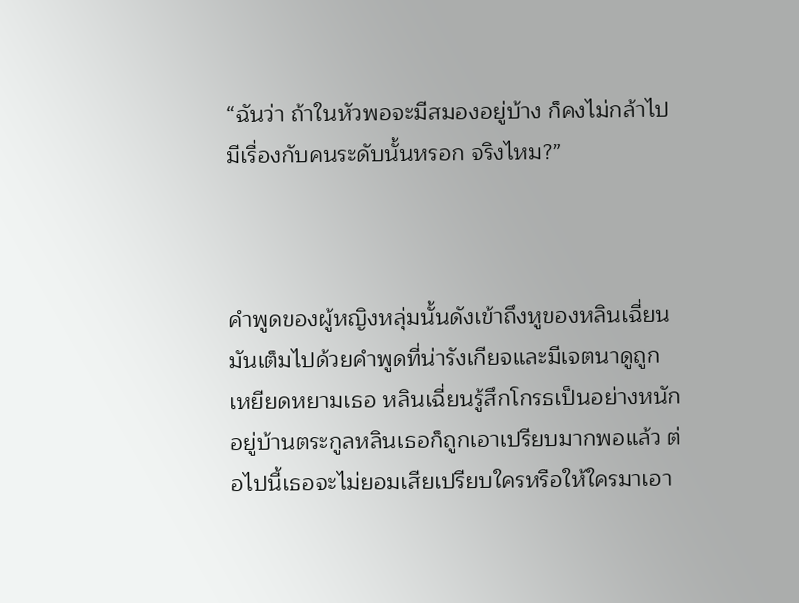“ฉันว่า ถ้าในหัวพอจะมีสมองอยู่บ้าง ก็คงไม่กล้าไปมีเรื่องกับคนระดับนั้นหรอก จริงไหม?”



คำพูดของผู้หญิงหลุ่มนั้นดังเข้าถึงหูของหลินเฉี่ยน มันเต็มไปด้วยคำพูดที่น่ารังเกียจและมีเจตนาดูถูกเหยียดหยามเธอ หลินเฉี่ยนรู้สึกโกรธเป็นอย่างหนัก อยู่บ้านตระกูลหลินเธอก็ถูกเอาเปรียบมากพอแล้ว ต่อไปนี้เธอจะไม่ยอมเสียเปรียบใครหรือให้ใครมาเอา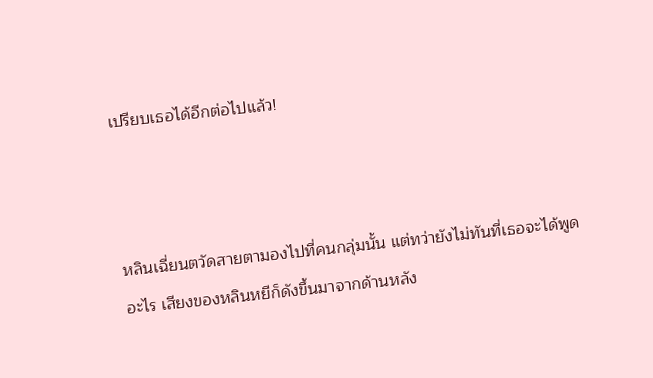เปรียบเธอได้อีกต่อไปแล้ว!



หลินเฉี่ยนตวัดสายตามองไปที่คนกลุ่มนั้น แต่ทว่ายังไม่ทันที่เธอจะได้พูดอะไร เสียงของหลินหยีก็ดังขึ้นมาจากด้านหลัง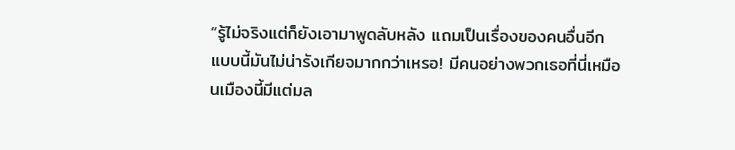“รู้ไม่จริงแต่ก็ยังเอามาพูดลับหลัง แถมเป็นเรื่องของคนอื่นอีก แบบนี้มันไม่น่ารังเกียจมากกว่าเหรอ! มีคนอย่างพวกเธอที่นี่เหมือนเมืองนี้มีแต่มล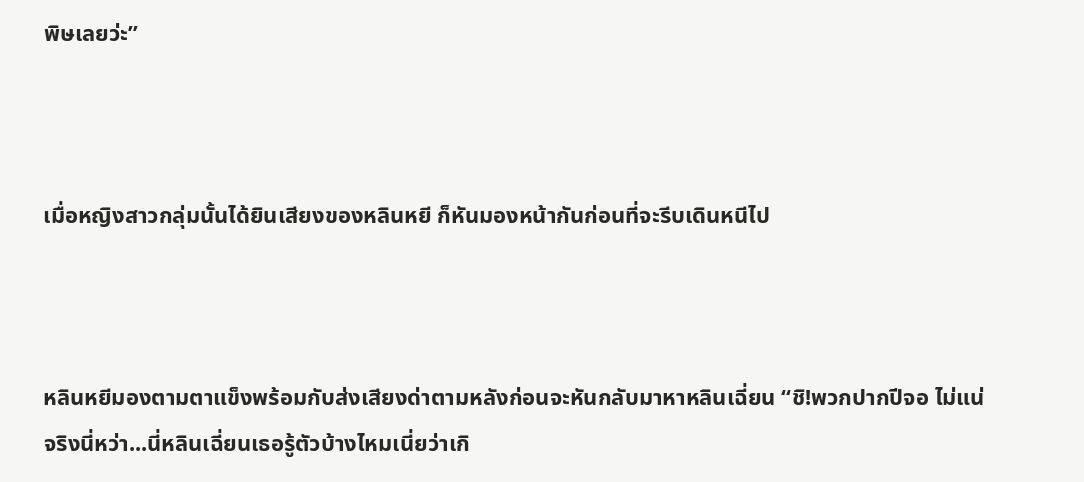พิษเลยว่ะ”



เมื่อหญิงสาวกลุ่มนั้นได้ยินเสียงของหลินหยี ก็หันมองหน้ากันก่อนที่จะรีบเดินหนีไป



หลินหยีมองตามตาแข็งพร้อมกับส่งเสียงด่าตามหลังก่อนจะหันกลับมาหาหลินเฉี่ยน “ชิ!พวกปากปีจอ ไม่แน่จริงนี่หว่า...นี่หลินเฉี่ยนเธอรู้ตัวบ้างไหมเนี่ยว่าเกิ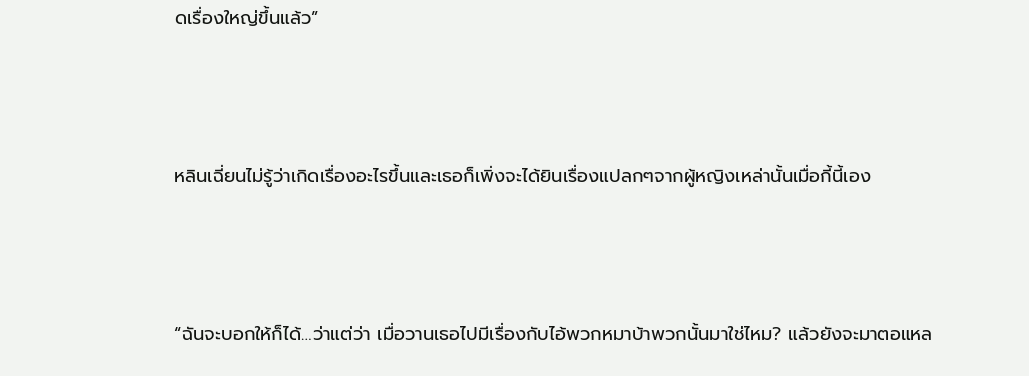ดเรื่องใหญ่ขึ้นแล้ว”



หลินเฉี่ยนไม่รู้ว่าเกิดเรื่องอะไรขึ้นและเธอก็เพิ่งจะได้ยินเรื่องแปลกๆจากผู้หญิงเหล่านั้นเมื่อกี้นี้เอง



“ฉันจะบอกให้ก็ได้…ว่าแต่ว่า เมื่อวานเธอไปมีเรื่องกับไอ้พวกหมาบ้าพวกนั้นมาใช่ไหม? แล้วยังจะมาตอแหล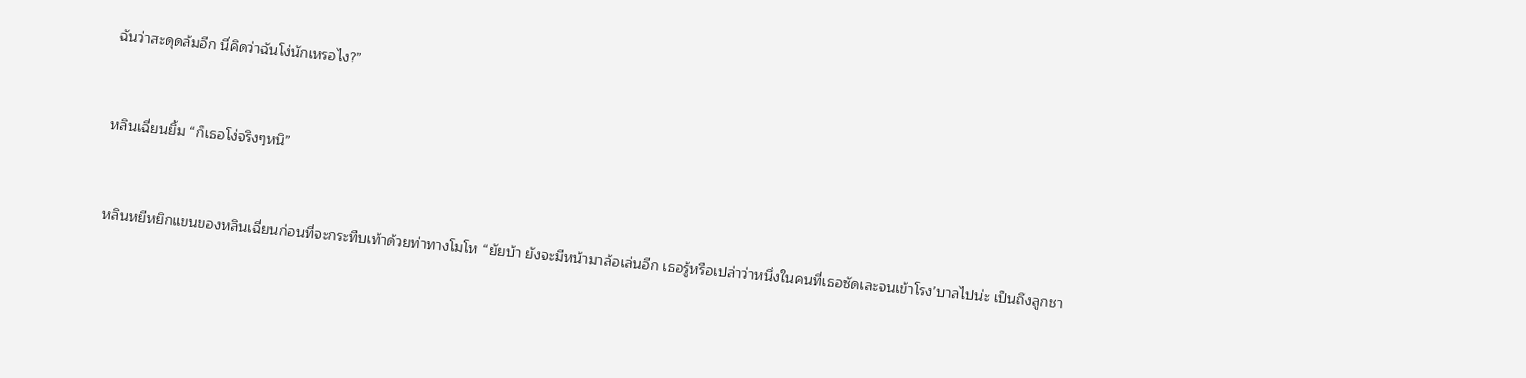ฉันว่าสะดุดล้มอีก นี่คิดว่าฉันโง่นักเหรอไง?”



หลินเฉี่ยนยิ้ม “ก็เธอโง่จริงๆหนิ”



หลินหยีหยิกแขนของหลินเฉี่ยนก่อนที่จะกระทืบเท้าด้วยท่าทางโมโห “ยัยบ้า ยังจะมีหน้ามาล้อเล่นอีก เธอรู้หรือเปล่าว่าหนึ่งในคนที่เธอซัดเละจนเข้าโรง’บาลไปน่ะ เป็นถึงลูกชา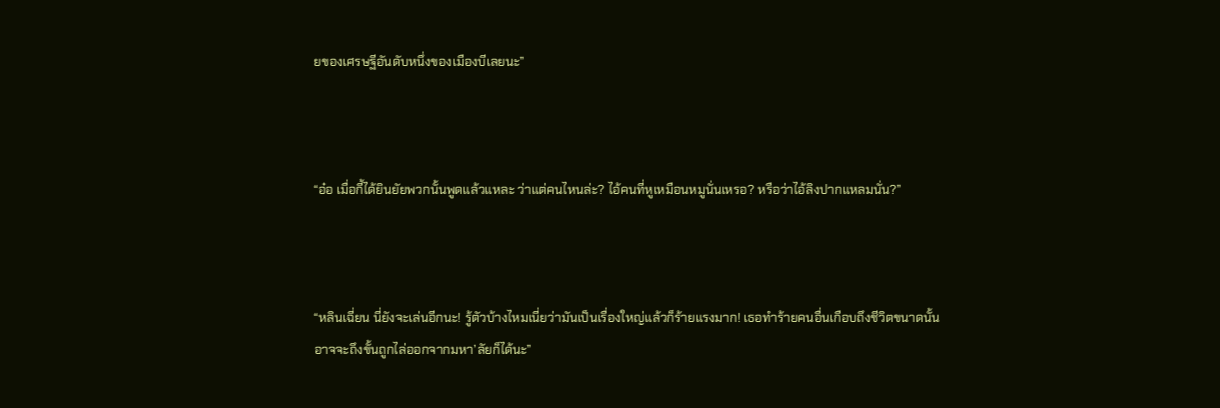ยของเศรษฐีอันดับหนึ่งของเมืองบีเลยนะ”



“อ๋อ เมื่อกี้ได้ยินยัยพวกนั้นพูดแล้วแหละ ว่าแต่คนไหนล่ะ? ไอ้คนที่หูเหมือนหมูนั่นเหรอ? หรือว่าไอ้ลิงปากแหลมนั่น?”



“หลินเฉี่ยน นี่ยังจะเล่นอีกนะ! รู้ตัวบ้างไหมเนี่ยว่ามันเป็นเรื่องใหญ่แล้วก็ร้ายแรงมาก! เธอทำร้ายคนอื่นเกือบถึงชีวิตขนาดนั้นอาจจะถึงขั้นถูกไล่ออกจากมหา’ลัยก็ได้นะ”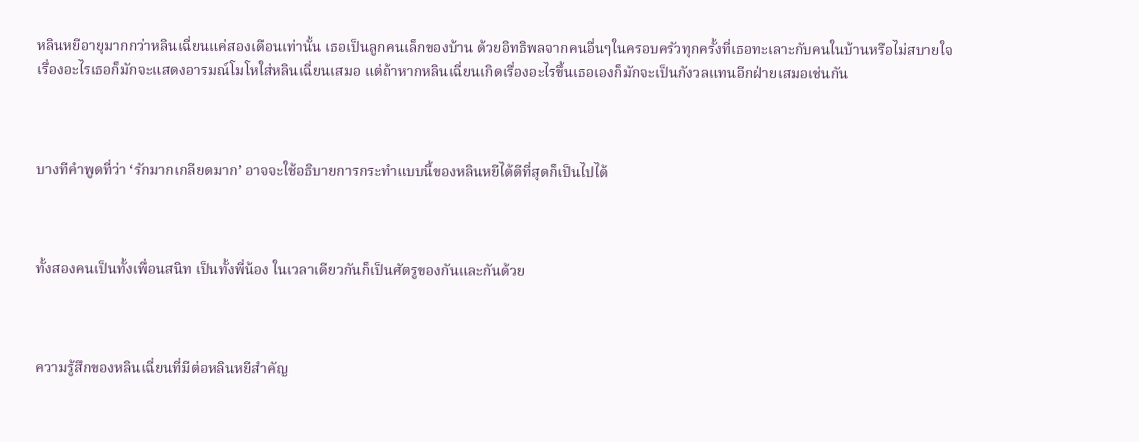หลินหยีอายุมากกว่าหลินเฉี่ยนแค่สองเดือนเท่านั้น เธอเป็นลูกคนเล็กของบ้าน ด้วยอิทธิพลจากคนอื่นๆในครอบครัวทุกครั้งที่เธอทะเลาะกับคนในบ้านหรือไม่สบายใจเรื่องอะไรเธอก็มักจะแสดงอารมณ์โมโหใส่หลินเฉี่ยนเสมอ แต่ถ้าหากหลินเฉี่ยนเกิดเรื่องอะไรขึ้นเธอเองก็มักจะเป็นกังวลแทนอีกฝ่ายเสมอเช่นกัน



บางทีคำพูดที่ว่า ‘รักมากเกลียดมาก’ อาจจะใช้อธิบายการกระทำแบบนี้ของหลินหยีได้ดีที่สุดก็เป็นไปได้



ทั้งสองคนเป็นทั้งเพื่อนสนิท เป็นทั้งพี่น้อง ในเวลาเดียวกันก็เป็นศัตรูของกันและกันด้วย



ความรู้สึกของหลินเฉี่ยนที่มีต่อหลินหยีสำคัญ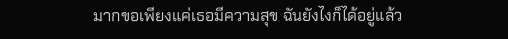มากขอเพียงแค่เธอมีความสุข ฉันยังไงก็ได้อยู่แล้ว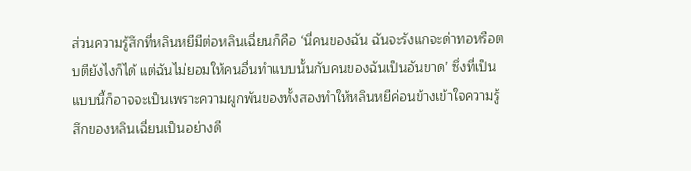ส่วนความรู้สึกที่หลินหยีมีต่อหลินเฉี่ยนก็คือ ‘นี่คนของฉัน ฉันจะรังแกจะด่าทอหรือตบตียังไงก็ได้ แต่ฉันไม่ยอมให้คนอื่นทำแบบนั้นกับคนของฉันเป็นอันขาด’ ซึ่งที่เป็นแบบนี้ก็อาจจะเป็นเพราะความผูกพันของทั้งสองทำให้หลินหยีค่อนข้างเข้าใจความรู้สึกของหลินเฉี่ยนเป็นอย่างดี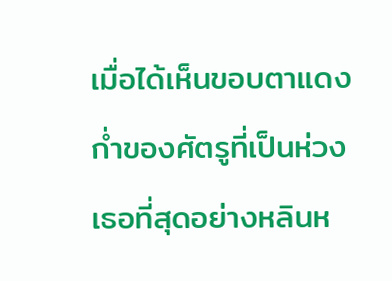เมื่อได้เห็นขอบตาแดงก่ำของศัตรูที่เป็นห่วงเธอที่สุดอย่างหลินห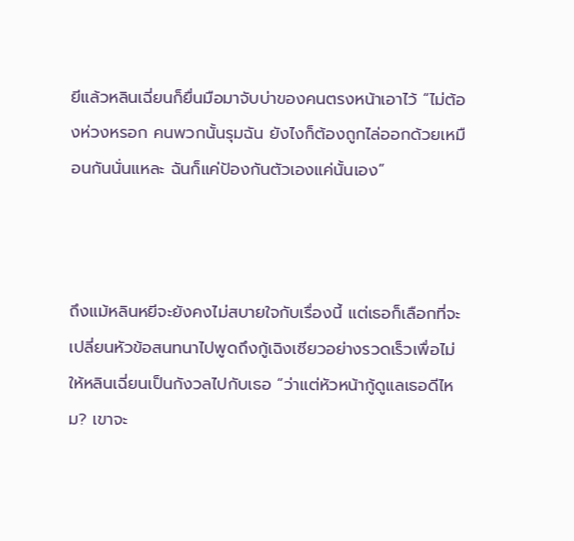ยีแล้วหลินเฉี่ยนก็ยื่นมือมาจับบ่าของคนตรงหน้าเอาไว้ “ไม่ต้องห่วงหรอก คนพวกนั้นรุมฉัน ยังไงก็ต้องถูกไล่ออกด้วยเหมือนกันนั่นแหละ ฉันก็แค่ป้องกันตัวเองแค่นั้นเอง”



ถึงแม้หลินหยีจะยังคงไม่สบายใจกับเรื่องนี้ แต่เธอก็เลือกที่จะเปลี่ยนหัวข้อสนทนาไปพูดถึงกู้เฉิงเซียวอย่างรวดเร็วเพื่อไม่ให้หลินเฉี่ยนเป็นกังวลไปกับเธอ “ว่าแต่หัวหน้ากู้ดูแลเธอดีไหม? เขาจะ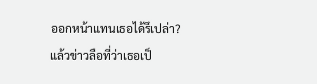ออกหน้าแทนเธอได้รึเปล่า? แล้วข่าวลือที่ว่าเธอเป็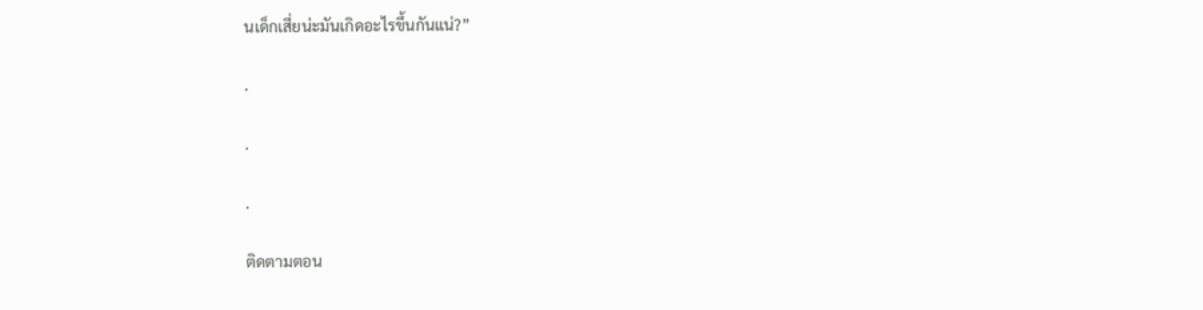นเด็กเสี่ยน่ะมันเกิดอะไรขึ้นกันแน่?”

.

.

.

ติดตามตอน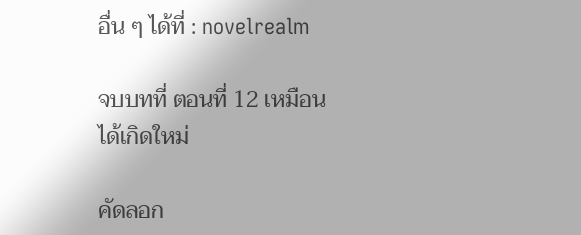อื่น ๆ ได้ที่ : novelrealm

จบบทที่ ตอนที่ 12 เหมือนได้เกิดใหม่

คัดลอก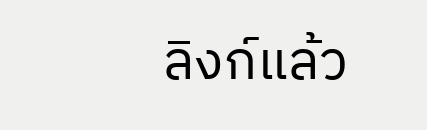ลิงก์แล้ว